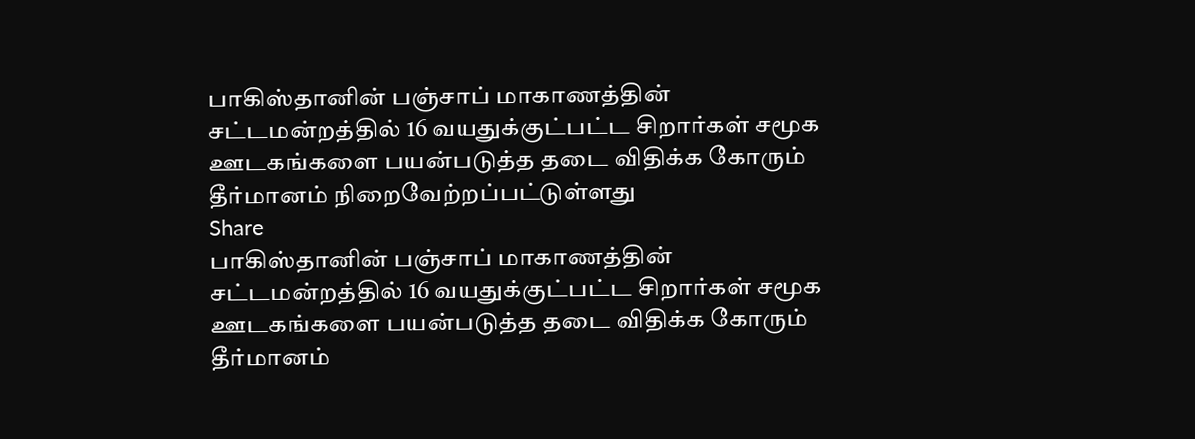பாகிஸ்தானின் பஞ்சாப் மாகாணத்தின் சட்டமன்றத்தில் 16 வயதுக்குட்பட்ட சிறார்கள் சமூக ஊடகங்களை பயன்படுத்த தடை விதிக்க கோரும் தீர்மானம் நிறைவேற்றப்பட்டுள்ளது
Share
பாகிஸ்தானின் பஞ்சாப் மாகாணத்தின் சட்டமன்றத்தில் 16 வயதுக்குட்பட்ட சிறார்கள் சமூக ஊடகங்களை பயன்படுத்த தடை விதிக்க கோரும் தீர்மானம்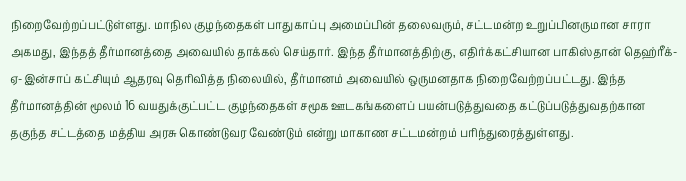நிறைவேற்றப்பட்டுள்ளது. மாநில குழந்தைகள் பாதுகாப்பு அமைப்பின் தலைவரும், சட்டமன்ற உறுப்பினருமான சாரா அகமது, இந்தத் தீர்மானத்தை அவையில் தாக்கல் செய்தார். இந்த தீர்மானத்திற்கு, எதிர்க்கட்சியான பாகிஸ்தான் தெஹ்ரீக்-ஏ-இன்சாப் கட்சியும் ஆதரவு தெரிவித்த நிலையில், தீர்மானம் அவையில் ஒருமனதாக நிறைவேற்றப்பட்டது. இந்த தீர்மானத்தின் மூலம் 16 வயதுக்குட்பட்ட குழந்தைகள் சமூக ஊடகங்களைப் பயன்படுத்துவதை கட்டுப்படுத்துவதற்கான தகுந்த சட்டத்தை மத்திய அரசு கொண்டுவர வேண்டும் என்று மாகாண சட்டமன்றம் பரிந்துரைத்துள்ளது.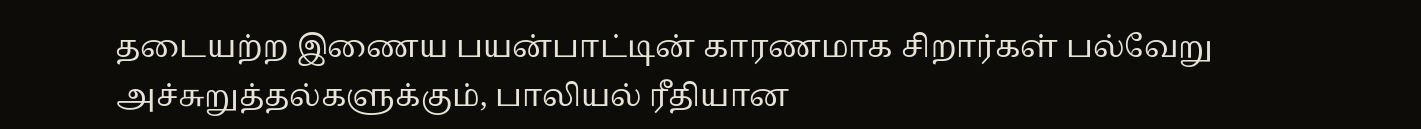தடையற்ற இணைய பயன்பாட்டின் காரணமாக சிறார்கள் பல்வேறு அச்சுறுத்தல்களுக்கும், பாலியல் ரீதியான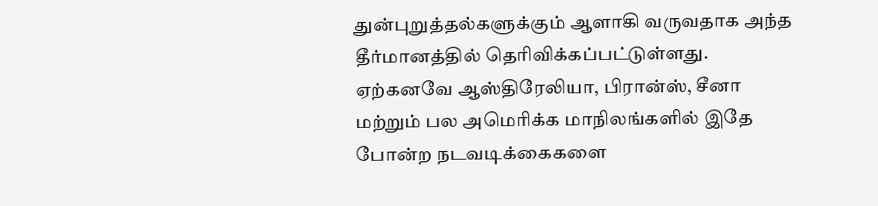துன்புறுத்தல்களுக்கும் ஆளாகி வருவதாக அந்த தீர்மானத்தில் தெரிவிக்கப்பட்டுள்ளது. ஏற்கனவே ஆஸ்திரேலியா, பிரான்ஸ், சீனா மற்றும் பல அமெரிக்க மாநிலங்களில் இதே போன்ற நடவடிக்கைகளை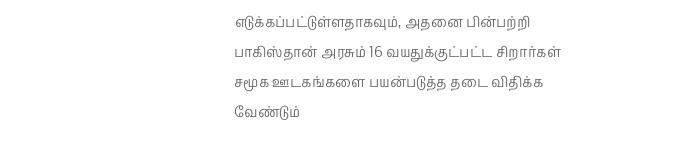எடுக்கப்பட்டுள்ளதாகவும், அதனை பின்பற்றி பாகிஸ்தான் அரசும் 16 வயதுக்குட்பட்ட சிறார்கள் சமூக ஊடகங்களை பயன்படுத்த தடை விதிக்க வேண்டும்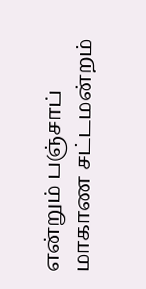என்றும் பஞ்சாப் மாகாண சட்டமன்றம்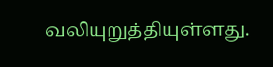வலியுறுத்தியுள்ளது.